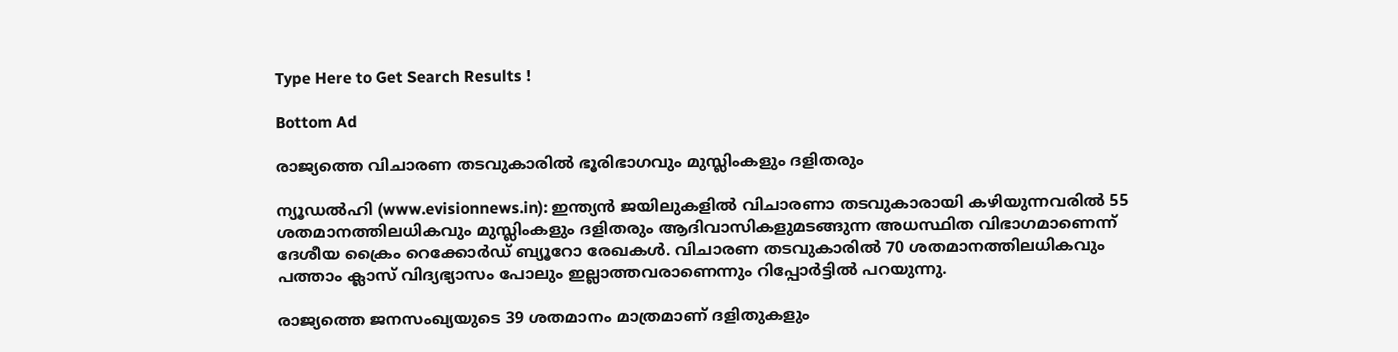Type Here to Get Search Results !

Bottom Ad

രാജ്യത്തെ വിചാരണ തടവുകാരില്‍ ഭൂരിഭാഗവും മുസ്ലിംകളും ദളിതരും

ന്യൂഡല്‍ഹി (www.evisionnews.in): ഇന്ത്യന്‍ ജയിലുകളില്‍ വിചാരണാ തടവുകാരായി കഴിയുന്നവരില്‍ 55 ശതമാനത്തിലധികവും മുസ്ലിംകളും ദളിതരും ആദിവാസികളുമടങ്ങുന്ന അധസ്ഥിത വിഭാഗമാണെന്ന് ദേശീയ ക്രൈം റെക്കോര്‍ഡ് ബ്യൂറോ രേഖകള്‍. വിചാരണ തടവുകാരില്‍ 70 ശതമാനത്തിലധികവും പത്താം ക്ലാസ് വിദ്യഭ്യാസം പോലും ഇല്ലാത്തവരാണെന്നും റിപ്പോര്‍ട്ടില്‍ പറയുന്നു.

രാജ്യത്തെ ജനസംഖ്യയുടെ 39 ശതമാനം മാത്രമാണ് ദളിതുകളും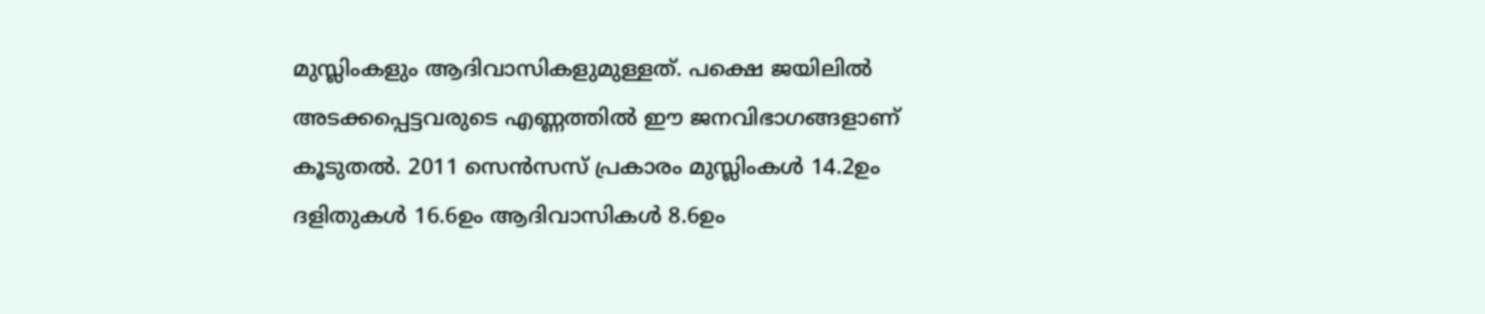മുസ്ലിംകളും ആദിവാസികളുമുള്ളത്. പക്ഷെ ജയിലില്‍ അടക്കപ്പെട്ടവരുടെ എണ്ണത്തില്‍ ഈ ജനവിഭാഗങ്ങളാണ് കൂടുതല്‍. 2011 സെന്‍സസ് പ്രകാരം മുസ്ലിംകള്‍ 14.2ഉം ദളിതുകള്‍ 16.6ഉം ആദിവാസികള്‍ 8.6ഉം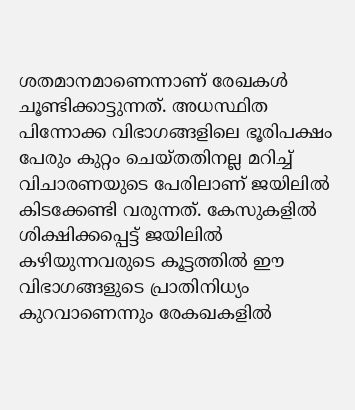ശതമാനമാണെന്നാണ് രേഖകള്‍ ചൂണ്ടിക്കാട്ടുന്നത്. അധസ്ഥിത പിന്നോക്ക വിഭാഗങ്ങളിലെ ഭൂരിപക്ഷം പേരും കുറ്റം ചെയ്തതിനല്ല മറിച്ച് വിചാരണയുടെ പേരിലാണ് ജയിലില്‍ കിടക്കേണ്ടി വരുന്നത്. കേസുകളില്‍ ശിക്ഷിക്കപ്പെട്ട് ജയിലില്‍ കഴിയുന്നവരുടെ കൂട്ടത്തില്‍ ഈ വിഭാഗങ്ങളുടെ പ്രാതിനിധ്യം കുറവാണെന്നും രേകഖകളില്‍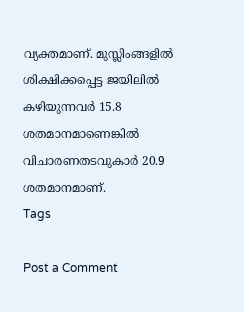വ്യക്തമാണ്. മുസ്ലിംങ്ങളില്‍ ശിക്ഷിക്കപ്പെട്ട ജയിലില്‍ കഴിയുന്നവര്‍ 15.8 ശതമാനമാണെങ്കില്‍ വിചാരണതടവുകാര്‍ 20.9 ശതമാനമാണ്.
Tags

Post a Comment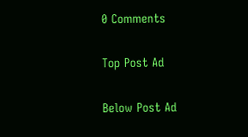0 Comments

Top Post Ad

Below Post Ad